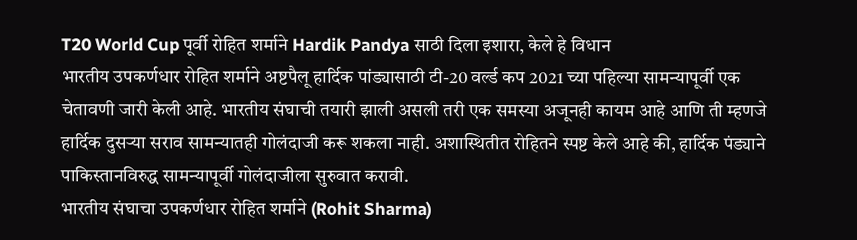T20 World Cup पूर्वी रोहित शर्माने Hardik Pandya साठी दिला इशारा, केले हे विधान
भारतीय उपकर्णधार रोहित शर्माने अष्टपैलू हार्दिक पांड्यासाठी टी-20 वर्ल्ड कप 2021 च्या पहिल्या सामन्यापूर्वी एक चेतावणी जारी केली आहे. भारतीय संघाची तयारी झाली असली तरी एक समस्या अजूनही कायम आहे आणि ती म्हणजे हार्दिक दुसऱ्या सराव सामन्यातही गोलंदाजी करू शकला नाही. अशास्थितीत रोहितने स्पष्ट केले आहे की, हार्दिक पंड्याने पाकिस्तानविरुद्ध सामन्यापूर्वी गोलंदाजीला सुरुवात करावी.
भारतीय संघाचा उपकर्णधार रोहित शर्माने (Rohit Sharma)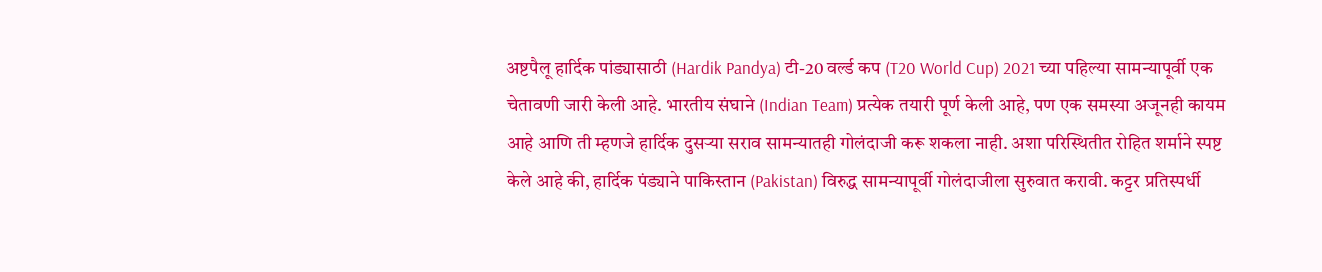अष्टपैलू हार्दिक पांड्यासाठी (Hardik Pandya) टी-20 वर्ल्ड कप (T20 World Cup) 2021 च्या पहिल्या सामन्यापूर्वी एक चेतावणी जारी केली आहे. भारतीय संघाने (Indian Team) प्रत्येक तयारी पूर्ण केली आहे, पण एक समस्या अजूनही कायम आहे आणि ती म्हणजे हार्दिक दुसऱ्या सराव सामन्यातही गोलंदाजी करू शकला नाही. अशा परिस्थितीत रोहित शर्माने स्पष्ट केले आहे की, हार्दिक पंड्याने पाकिस्तान (Pakistan) विरुद्ध सामन्यापूर्वी गोलंदाजीला सुरुवात करावी. कट्टर प्रतिस्पर्धी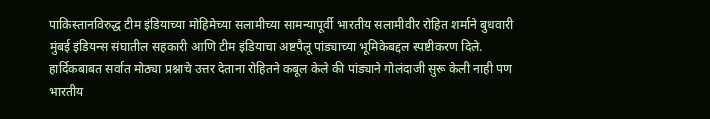पाकिस्तानविरुद्ध टीम इंडियाच्या मोहिमेच्या सलामीच्या सामन्यापूर्वी भारतीय सलामीवीर रोहित शर्माने बुधवारी मुंबई इंडियन्स संघातील सहकारी आणि टीम इंडियाचा अष्टपैलू पांड्याच्या भूमिकेबद्दल स्पष्टीकरण दिले. हार्दिकबाबत सर्वात मोठ्या प्रश्नाचे उत्तर देताना रोहितने कबूल केले की पांड्याने गोलंदाजी सुरू केली नाही पण भारतीय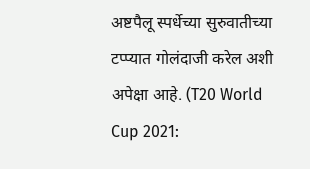अष्टपैलू स्पर्धेच्या सुरुवातीच्या टप्प्यात गोलंदाजी करेल अशी अपेक्षा आहे. (T20 World Cup 2021: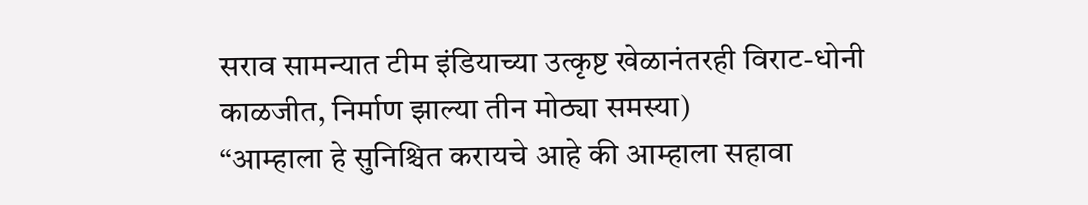सराव सामन्यात टीम इंडियाच्या उत्कृष्ट खेळानंतरही विराट-धोनी काळजीत, निर्माण झाल्या तीन मोठ्या समस्या)
“आम्हाला हे सुनिश्चित करायचे आहे की आम्हाला सहावा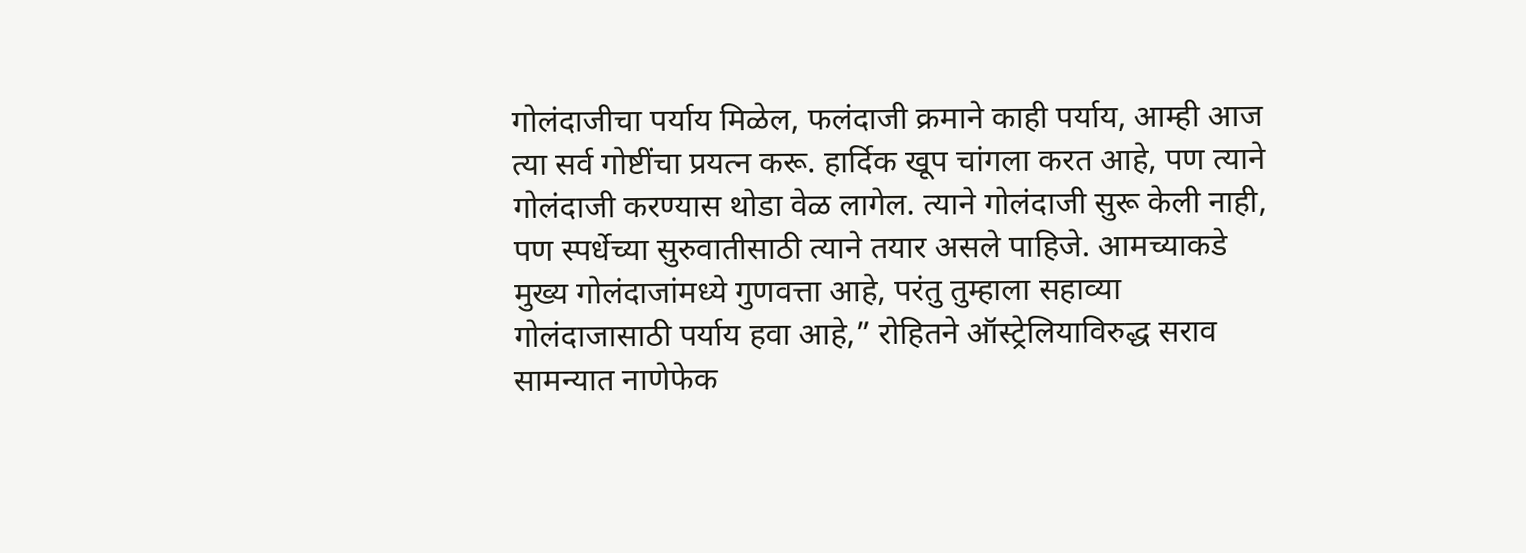गोलंदाजीचा पर्याय मिळेल, फलंदाजी क्रमाने काही पर्याय, आम्ही आज त्या सर्व गोष्टींचा प्रयत्न करू. हार्दिक खूप चांगला करत आहे, पण त्याने गोलंदाजी करण्यास थोडा वेळ लागेल. त्याने गोलंदाजी सुरू केली नाही, पण स्पर्धेच्या सुरुवातीसाठी त्याने तयार असले पाहिजे. आमच्याकडे मुख्य गोलंदाजांमध्ये गुणवत्ता आहे, परंतु तुम्हाला सहाव्या गोलंदाजासाठी पर्याय हवा आहे,” रोहितने ऑस्ट्रेलियाविरुद्ध सराव सामन्यात नाणेफेक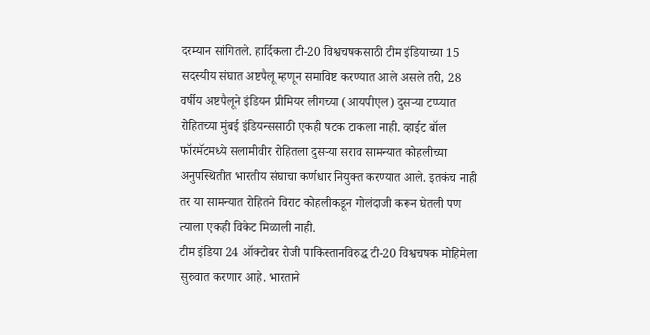दरम्यान सांगितले. हार्दिकला टी-20 विश्वचषकसाठी टीम इंडियाच्या 15 सदस्यीय संघात अष्टपैलू म्हणून समाविष्ट करण्यात आले असले तरी, 28 वर्षीय अष्टपैलूने इंडियन प्रीमियर लीगच्या (आयपीएल) दुसऱ्या टप्प्यात रोहितच्या मुंबई इंडियन्ससाठी एकही षटक टाकला नाही. व्हाईट बॉल फॉरमॅटमध्ये सलामीवीर रोहितला दुसऱ्या सराव सामन्यात कोहलीच्या अनुपस्थितीत भारतीय संघाचा कर्णधार नियुक्त करण्यात आले. इतकंच नाही तर या सामन्यात रोहितने विराट कोहलीकडून गोलंदाजी करून घेतली पण त्याला एकही विकेट मिळाली नाही.
टीम इंडिया 24 ऑक्टोबर रोजी पाकिस्तानविरुद्ध टी-20 विश्वचषक मोहिमेला सुरुवात करणार आहे. भारताने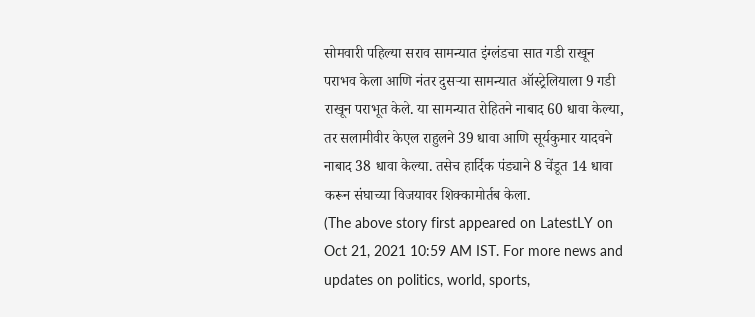सोमवारी पहिल्या सराव सामन्यात इंग्लंडचा सात गडी राखून पराभव केला आणि नंतर दुसऱ्या सामन्यात ऑस्ट्रेलियाला 9 गडी राखून पराभूत केले. या सामन्यात रोहितने नाबाद 60 धावा केल्या, तर सलामीवीर केएल राहुलने 39 धावा आणि सूर्यकुमार यादवने नाबाद 38 धावा केल्या. तसेच हार्दिक पंड्याने 8 चेंडूत 14 धावा करून संघाच्या विजयावर शिक्कामोर्तब केला.
(The above story first appeared on LatestLY on Oct 21, 2021 10:59 AM IST. For more news and updates on politics, world, sports,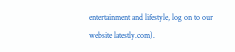entertainment and lifestyle, log on to our website latestly.com).